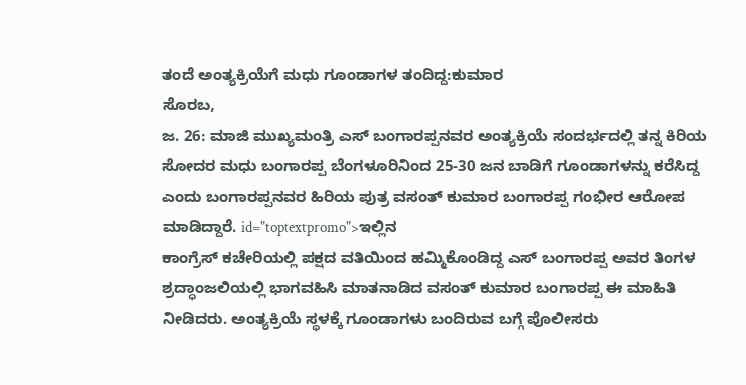ತಂದೆ ಅಂತ್ಯಕ್ರಿಯೆಗೆ ಮಧು ಗೂಂಡಾಗಳ ತಂದಿದ್ದ:ಕುಮಾರ
ಸೊರಬ,
ಜ. 26: ಮಾಜಿ ಮುಖ್ಯಮಂತ್ರಿ ಎಸ್ ಬಂಗಾರಪ್ಪನವರ ಅಂತ್ಯಕ್ರಿಯೆ ಸಂದರ್ಭದಲ್ಲಿ ತನ್ನ ಕಿರಿಯ ಸೋದರ ಮಧು ಬಂಗಾರಪ್ಪ ಬೆಂಗಳೂರಿನಿಂದ 25-30 ಜನ ಬಾಡಿಗೆ ಗೂಂಡಾಗಳನ್ನು ಕರೆಸಿದ್ದ ಎಂದು ಬಂಗಾರಪ್ಪನವರ ಹಿರಿಯ ಪುತ್ರ ವಸಂತ್ ಕುಮಾರ ಬಂಗಾರಪ್ಪ ಗಂಭೀರ ಆರೋಪ ಮಾಡಿದ್ದಾರೆ. id="toptextpromo">ಇಲ್ಲಿನ
ಕಾಂಗ್ರೆಸ್ ಕಚೇರಿಯಲ್ಲಿ ಪಕ್ಷದ ವತಿಯಿಂದ ಹಮ್ಮಿಕೊಂಡಿದ್ದ ಎಸ್ ಬಂಗಾರಪ್ಪ ಅವರ ತಿಂಗಳ ಶ್ರದ್ಧಾಂಜಲಿಯಲ್ಲಿ ಭಾಗವಹಿಸಿ ಮಾತನಾಡಿದ ವಸಂತ್ ಕುಮಾರ ಬಂಗಾರಪ್ಪ ಈ ಮಾಹಿತಿ ನೀಡಿದರು. ಅಂತ್ಯಕ್ರಿಯೆ ಸ್ಥಳಕ್ಕೆ ಗೂಂಡಾಗಳು ಬಂದಿರುವ ಬಗ್ಗೆ ಪೊಲೀಸರು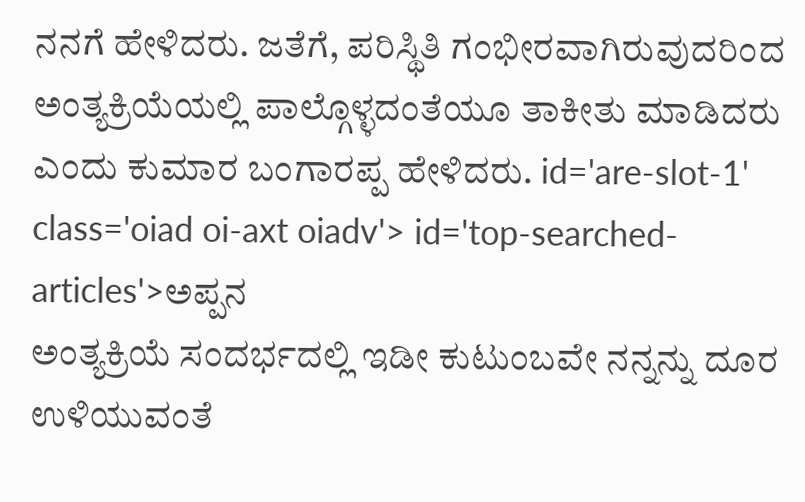ನನಗೆ ಹೇಳಿದರು. ಜತೆಗೆ, ಪರಿಸ್ಥಿತಿ ಗಂಭೀರವಾಗಿರುವುದರಿಂದ ಅಂತ್ಯಕ್ರಿಯೆಯಲ್ಲಿ ಪಾಲ್ಗೊಳ್ಳದಂತೆಯೂ ತಾಕೀತು ಮಾಡಿದರು ಎಂದು ಕುಮಾರ ಬಂಗಾರಪ್ಪ ಹೇಳಿದರು. id='are-slot-1' class='oiad oi-axt oiadv'> id='top-searched-articles'>ಅಪ್ಪನ
ಅಂತ್ಯಕ್ರಿಯೆ ಸಂದರ್ಭದಲ್ಲಿ ಇಡೀ ಕುಟುಂಬವೇ ನನ್ನನ್ನು ದೂರ ಉಳಿಯುವಂತೆ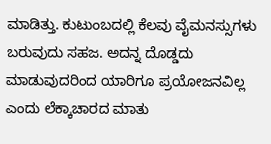ಮಾಡಿತ್ತು. ಕುಟುಂಬದಲ್ಲಿ ಕೆಲವು ವೈಮನಸ್ಸುಗಳು ಬರುವುದು ಸಹಜ. ಅದನ್ನ ದೊಡ್ಡದು ಮಾಡುವುದರಿಂದ ಯಾರಿಗೂ ಪ್ರಯೋಜನವಿಲ್ಲ ಎಂದು ಲೆಕ್ಕಾಚಾರದ ಮಾತು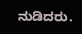ನುಡಿದರು.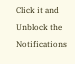Click it and Unblock the Notifications